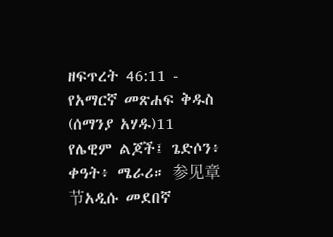ዘፍጥረት 46:11 - የአማርኛ መጽሐፍ ቅዱስ (ሰማንያ አሃዱ)11 የሌዊም ልጆች፤ ጌድሶን፥ ቀዓት፥ ሜራሪ። 参见章节አዲሱ መደበኛ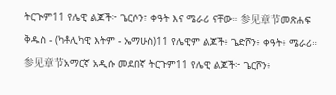ትርጒም11 የሌዊ ልጆች፦ ጌርሶን፣ ቀዓት እና ሜራሪ ናቸው። 参见章节መጽሐፍ ቅዱስ - (ካቶሊካዊ እትም - ኤማሁስ)11 የሌዊም ልጆች፥ ጌድሾን፥ ቀዓት፥ ሜራሪ። 参见章节አማርኛ አዲሱ መደበኛ ትርጉም11 የሌዊ ልጆች፦ ጌርሾን፥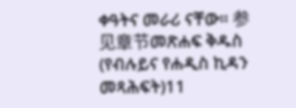ቀዓትና መራሪ ናቸው። 参见章节መጽሐፍ ቅዱስ (የብሉይና የሐዲስ ኪዳን መጻሕፍት)11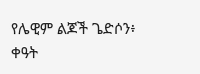የሌዊም ልጆች ጌድሶን፥ ቀዓት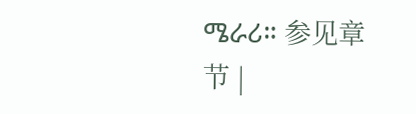ሜራሪ። 参见章节 |